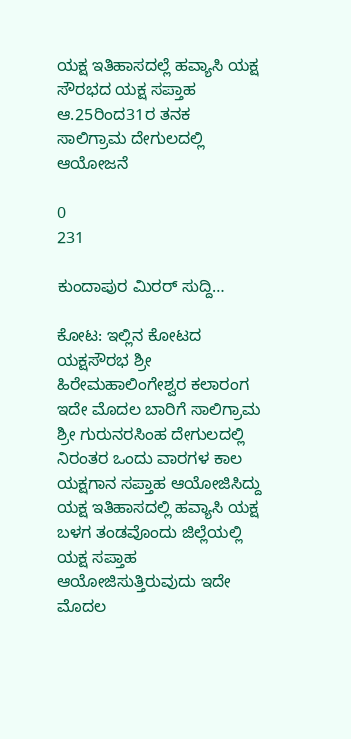ಯಕ್ಷ ಇತಿಹಾಸದಲ್ಲೆ ಹವ್ಯಾಸಿ ಯಕ್ಷ ಸೌರಭದ ಯಕ್ಷ ಸಪ್ತಾಹ ಆ.25ರಿಂದ31ರ ತನಕ ಸಾಲಿಗ್ರಾಮ ದೇಗುಲದಲ್ಲಿ ಆಯೋಜನೆ

0
231

ಕುಂದಾಪುರ ಮಿರರ್ ಸುದ್ದಿ…

ಕೋಟ: ಇಲ್ಲಿನ ಕೋಟದ ಯಕ್ಷಸೌರಭ ಶ್ರೀ ಹಿರೇಮಹಾಲಿಂಗೇಶ್ವರ ಕಲಾರಂಗ ಇದೇ ಮೊದಲ ಬಾರಿಗೆ ಸಾಲಿಗ್ರಾಮ ಶ್ರೀ ಗುರುನರಸಿಂಹ ದೇಗುಲದಲ್ಲಿ ನಿರಂತರ ಒಂದು ವಾರಗಳ ಕಾಲ ಯಕ್ಷಗಾನ ಸಪ್ತಾಹ ಆಯೋಜಿಸಿದ್ದು ಯಕ್ಷ ಇತಿಹಾಸದಲ್ಲಿ ಹವ್ಯಾಸಿ ಯಕ್ಷ ಬಳಗ ತಂಡವೊಂದು ಜಿಲ್ಲೆಯಲ್ಲಿ ಯಕ್ಷ ಸಪ್ತಾಹ ಆಯೋಜಿಸುತ್ತಿರುವುದು ಇದೇ ಮೊದಲ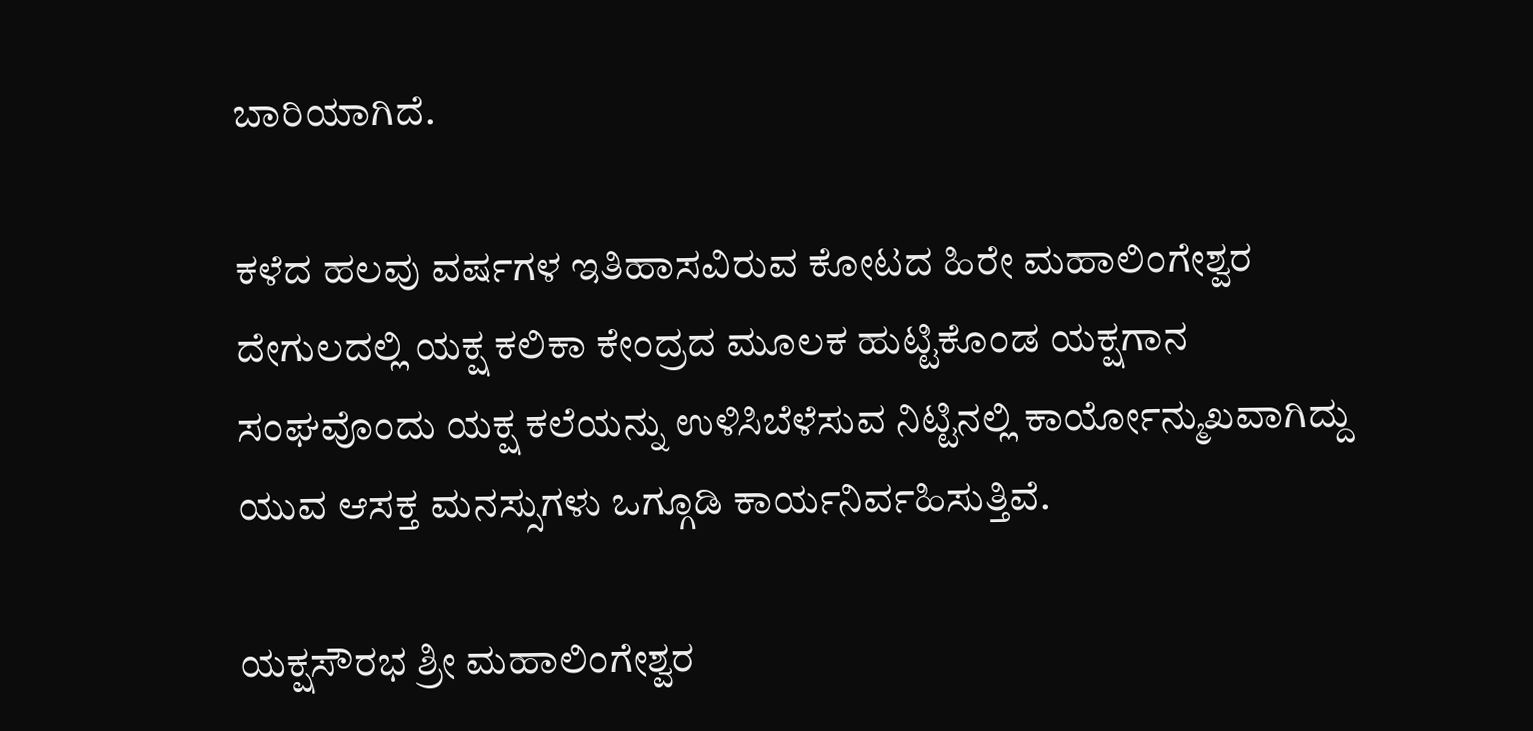ಬಾರಿಯಾಗಿದೆ.

ಕಳೆದ ಹಲವು ವರ್ಷಗಳ ಇತಿಹಾಸವಿರುವ ಕೋಟದ ಹಿರೇ ಮಹಾಲಿಂಗೇಶ್ವರ ದೇಗುಲದಲ್ಲಿ ಯಕ್ಷ ಕಲಿಕಾ ಕೇಂದ್ರದ ಮೂಲಕ ಹುಟ್ಟಿಕೊಂಡ ಯಕ್ಷಗಾನ ಸಂಘವೊಂದು ಯಕ್ಷ ಕಲೆಯನ್ನು ಉಳಿಸಿಬೆಳೆಸುವ ನಿಟ್ಟಿನಲ್ಲಿ ಕಾರ್ಯೋನ್ಮುಖವಾಗಿದ್ದು ಯುವ ಆಸಕ್ತ ಮನಸ್ಸುಗಳು ಒಗ್ಗೂಡಿ ಕಾರ್ಯನಿರ್ವಹಿಸುತ್ತಿವೆ.

ಯಕ್ಷಸೌರಭ ಶ್ರೀ ಮಹಾಲಿಂಗೇಶ್ವರ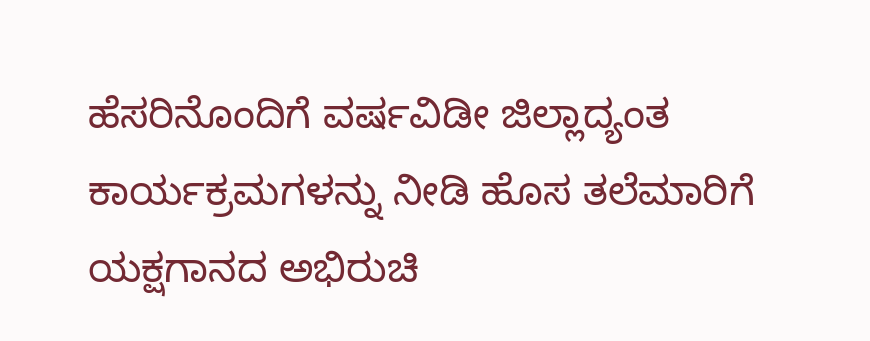ಹೆಸರಿನೊಂದಿಗೆ ವರ್ಷವಿಡೀ ಜಿಲ್ಲಾದ್ಯಂತ ಕಾರ್ಯಕ್ರಮಗಳನ್ನು ನೀಡಿ ಹೊಸ ತಲೆಮಾರಿಗೆ ಯಕ್ಷಗಾನದ ಅಭಿರುಚಿ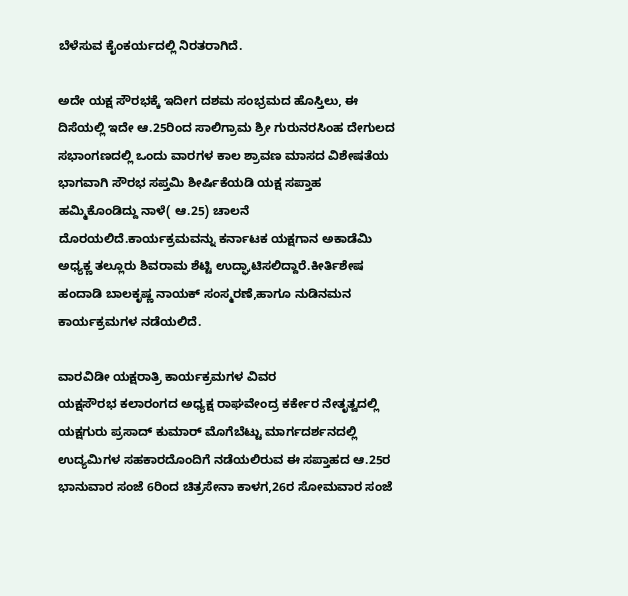ಬೆಳೆಸುವ ಕೈಂಕರ್ಯದಲ್ಲಿ ನಿರತರಾಗಿದೆ.

ಅದೇ ಯಕ್ಷ ಸೌರಭಕ್ಕೆ ಇದೀಗ ದಶಮ ಸಂಭ್ರಮದ ಹೊಸ್ತಿಲು, ಈ ದಿಸೆಯಲ್ಲಿ ಇದೇ ಆ.25ರಿಂದ ಸಾಲಿಗ್ರಾಮ ಶ್ರೀ ಗುರುನರಸಿಂಹ ದೇಗುಲದ ಸಭಾಂಗಣದಲ್ಲಿ ಒಂದು ವಾರಗಳ ಕಾಲ ಶ್ರಾವಣ ಮಾಸದ ವಿಶೇಷತೆಯ ಭಾಗವಾಗಿ ಸೌರಭ ಸಪ್ತಮಿ ಶೀರ್ಷಿಕೆಯಡಿ ಯಕ್ಷ ಸಪ್ತಾಹ ಹಮ್ಮಿಕೊಂಡಿದ್ದು ನಾಳೆ( ಆ.25) ಚಾಲನೆ ದೊರಯಲಿದೆ.ಕಾರ್ಯಕ್ರಮವನ್ನು ಕರ್ನಾಟಕ ಯಕ್ಷಗಾನ ಅಕಾಡೆಮಿ ಅಧ್ಯಕ್ಣ ತಲ್ಲೂರು ಶಿವರಾಮ ಶೆಟ್ಟಿ ಉದ್ಘಾಟಿಸಲಿದ್ದಾರೆ.ಕೀರ್ತಿಶೇಷ ಹಂದಾಡಿ ಬಾಲಕೃಷ್ಣ ನಾಯಕ್ ಸಂಸ್ಮರಣೆ,ಹಾಗೂ ನುಡಿನಮನ ಕಾರ್ಯಕ್ರಮಗಳ ನಡೆಯಲಿದೆ.

ವಾರವಿಡೀ ಯಕ್ಷರಾತ್ರಿ ಕಾರ್ಯಕ್ರಮಗಳ ವಿವರ
ಯಕ್ಷಸೌರಭ ಕಲಾರಂಗದ ಅಧ್ಯಕ್ಷ ರಾಘವೇಂದ್ರ ಕರ್ಕೇರ ನೇತೃತ್ವದಲ್ಲಿ ಯಕ್ಷಗುರು ಪ್ರಸಾದ್ ಕುಮಾರ್ ಮೊಗೆಬೆಟ್ಟು ಮಾರ್ಗದರ್ಶನದಲ್ಲಿ ಉದ್ಯಮಿಗಳ ಸಹಕಾರದೊಂದಿಗೆ ನಡೆಯಲಿರುವ ಈ ಸಪ್ತಾಹದ ಆ.25ರ ಭಾನುವಾರ ಸಂಜೆ 6ರಿಂದ ಚಿತ್ರಸೇನಾ ಕಾಳಗ,26ರ ಸೋಮವಾರ ಸಂಜೆ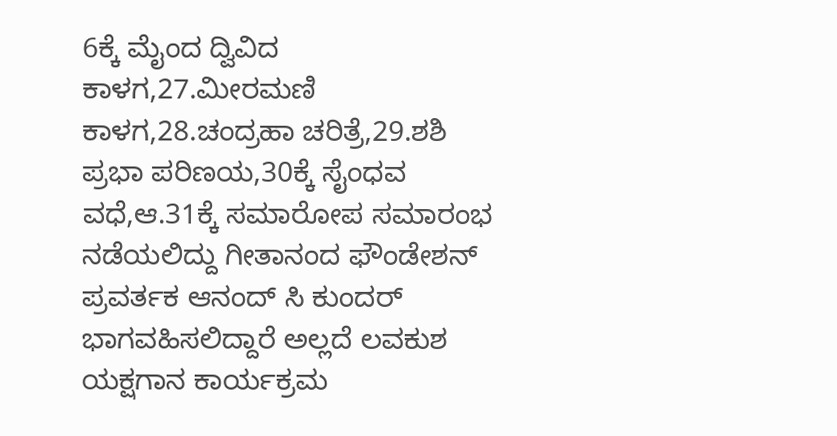6ಕ್ಕೆ ಮೈಂದ ದ್ವಿವಿದ ಕಾಳಗ,27.ಮೀರಮಣಿ ಕಾಳಗ,28.ಚಂದ್ರಹಾ ಚರಿತ್ರೆ,29.ಶಶಿ ಪ್ರಭಾ ಪರಿಣಯ,30ಕ್ಕೆ ಸೈಂಧವ ವಧೆ,ಆ.31ಕ್ಕೆ ಸಮಾರೋಪ ಸಮಾರಂಭ ನಡೆಯಲಿದ್ದು ಗೀತಾನಂದ ಫೌಂಡೇಶನ್ ಪ್ರವರ್ತಕ ಆನಂದ್ ಸಿ ಕುಂದರ್ ಭಾಗವಹಿಸಲಿದ್ದಾರೆ ಅಲ್ಲದೆ ಲವಕುಶ ಯಕ್ಷಗಾನ ಕಾರ್ಯಕ್ರಮ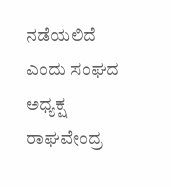ನಡೆಯಲಿದೆ ಎಂದು ಸಂಘದ ಅಧ್ಯಕ್ಷ ರಾಘವೇಂದ್ರ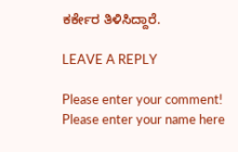ಕರ್ಕೇರ ತಿಳಿಸಿದ್ದಾರೆ.

LEAVE A REPLY

Please enter your comment!
Please enter your name here